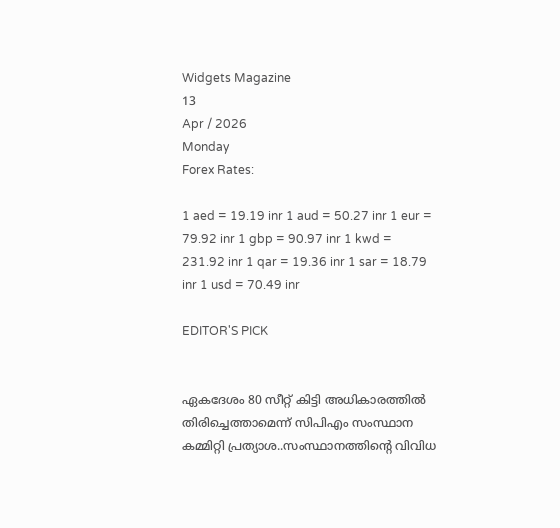Widgets Magazine
13
Apr / 2026
Monday
Forex Rates:

1 aed = 19.19 inr 1 aud = 50.27 inr 1 eur = 79.92 inr 1 gbp = 90.97 inr 1 kwd = 231.92 inr 1 qar = 19.36 inr 1 sar = 18.79 inr 1 usd = 70.49 inr

EDITOR'S PICK


ഏകദേശം 80 സീറ്റ് കിട്ടി അധികാരത്തിൽ തിരിച്ചെത്താമെന്ന് സിപിഎം സംസ്ഥാന കമ്മിറ്റി പ്രത്യാശ..സംസ്ഥാനത്തിന്റെ വിവിധ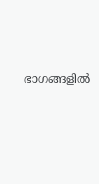ഭാഗങ്ങളിൽ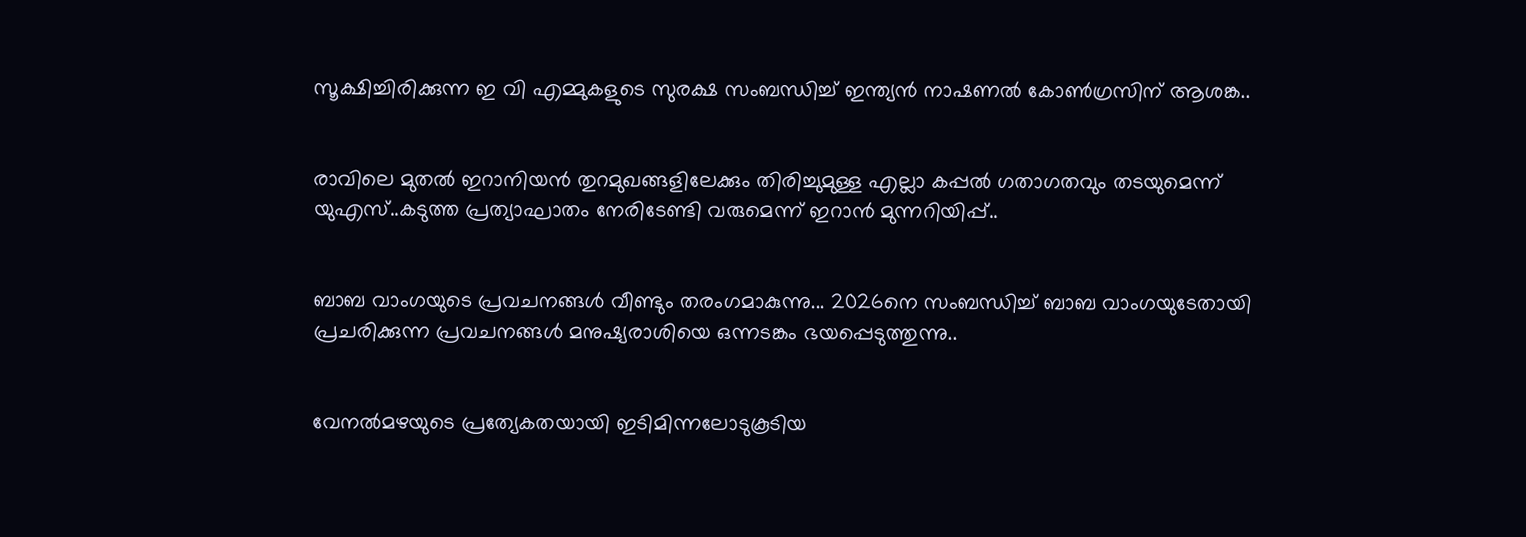സൂക്ഷിച്ചിരിക്കുന്ന ഇ വി എമ്മുകളുടെ സുരക്ഷ സംബന്ധിച്ച് ഇന്ത്യൻ നാഷണൽ കോൺഗ്രസിന് ആശങ്ക..


രാവിലെ മുതല്‍ ഇറാനിയന്‍ തുറമുഖങ്ങളിലേക്കും തിരിച്ചുമുള്ള എല്ലാ കപ്പല്‍ ഗതാഗതവും തടയുമെന്ന് യുഎസ്..കടുത്ത പ്രത്യാഘാതം നേരിടേണ്ടി വരുമെന്ന് ഇറാന്‍ മുന്നറിയിപ്പ്..


ബാബ വാംഗയുടെ പ്രവചനങ്ങൾ വീണ്ടും തരംഗമാകുന്നു... 2026നെ സംബന്ധിച്ച് ബാബ വാംഗയുടേതായി പ്രചരിക്കുന്ന പ്രവചനങ്ങൾ മനുഷ്യരാശിയെ ഒന്നടങ്കം ഭയപ്പെടുത്തുന്നു..


വേനൽമഴയുടെ പ്രത്യേകതയായി ഇടിമിന്നലോടുകൂടിയ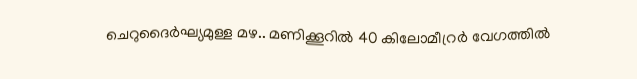ചെറുദൈർഘ്യമുള്ള മഴ.. മണിക്കൂറിൽ 40 കിലോമീറ്രർ വേഗത്തിൽ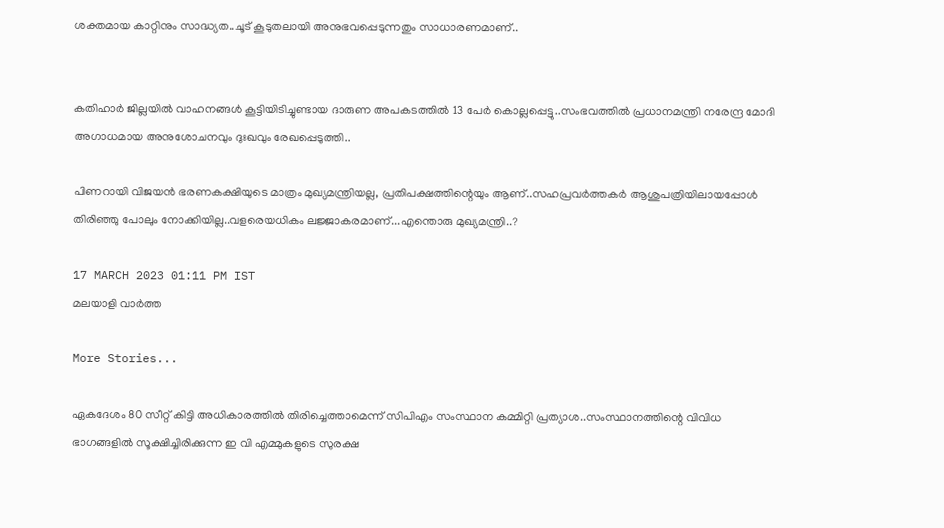ശക്തമായ കാറ്റിനും സാദ്ധ്യത..ചൂട് കൂടുതലായി അനുഭവപ്പെടുന്നതും സാധാരണമാണ്..


കതിഹാർ ജില്ലയിൽ വാഹനങ്ങൾ കൂട്ടിയിടിച്ചുണ്ടായ ദാരുണ അപകടത്തിൽ 13 പേർ കൊല്ലപ്പെട്ടു..സംഭവത്തിൽ പ്രധാനമന്ത്രി നരേന്ദ്ര മോദി അഗാധമായ അനുശോചനവും ദുഃഖവും രേഖപ്പെടുത്തി..

പിണറായി വിജയന്‍ ഭരണകക്ഷിയുടെ മാത്രം മുഖ്യമന്ത്രിയല്ല, പ്രതിപക്ഷത്തിന്റെയും ആണ്..സഹപ്രവർത്തകർ ആശുപത്രിയിലായപ്പോൾ തിരിഞ്ഞു പോലും നോക്കിയില്ല..വളരെയധികം ലജ്ജാകരമാണ്...എന്തൊരു മുഖ്യമന്ത്രി..?

17 MARCH 2023 01:11 PM IST
മലയാളി വാര്‍ത്ത

More Stories...

ഏകദേശം 80 സീറ്റ് കിട്ടി അധികാരത്തിൽ തിരിച്ചെത്താമെന്ന് സിപിഎം സംസ്ഥാന കമ്മിറ്റി പ്രത്യാശ..സംസ്ഥാനത്തിന്റെ വിവിധ ഭാഗങ്ങളിൽ സൂക്ഷിച്ചിരിക്കുന്ന ഇ വി എമ്മുകളുടെ സുരക്ഷ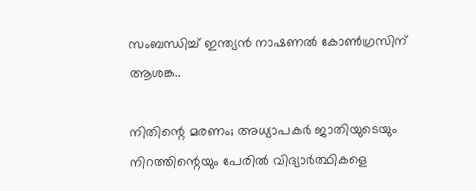സംബന്ധിച്ച് ഇന്ത്യൻ നാഷണൽ കോൺഗ്രസിന് ആശങ്ക..

നിതിന്റെ മരണം; അധ്യാപകർ ജാതിയുടെയും നിറത്തിന്റെയും പേരിൽ വിദ്യാർത്ഥികളെ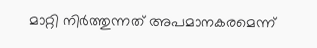മാറ്റി നിർത്തുന്നത് അപമാനകരമെന്ന്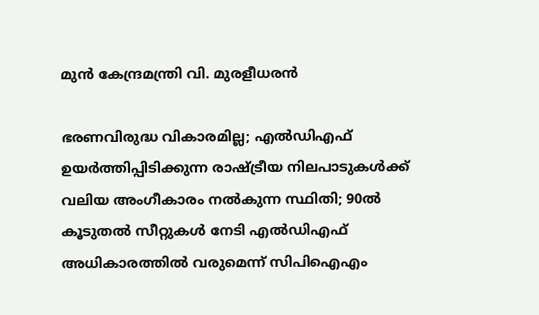മുൻ കേന്ദ്രമന്ത്രി വി. മുരളീധരൻ

ഭരണവിരുദ്ധ വികാരമില്ല; എൽഡിഎഫ് ഉയർത്തിപ്പിടിക്കുന്ന രാഷ്ട്രീയ നിലപാടുകൾക്ക് വലിയ അംഗീകാരം നൽകുന്ന സ്ഥിതി; 90ൽ കൂടുതൽ സീറ്റുകൾ നേടി എൽഡിഎഫ് അധികാരത്തിൽ വരുമെന്ന് സിപിഐഎം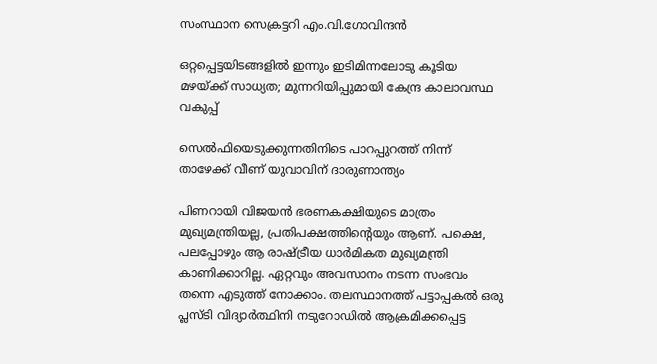സംസ്ഥാന സെക്രട്ടറി എം.വി.ഗോവിന്ദൻ

ഒറ്റപ്പെട്ടയിടങ്ങളിൽ ഇന്നും ഇടിമിന്നലോടു കൂടിയ മഴയ്ക്ക് സാധ്യത; മുന്നറിയിപ്പുമായി കേന്ദ്ര കാലാവസ്ഥ വകുപ്പ്

സെല്‍ഫിയെടുക്കുന്നതിനിടെ പാറപ്പുറത്ത് നിന്ന് താഴേക്ക് വീണ് യുവാവിന് ദാരുണാന്ത്യം

പിണറായി വിജയന്‍ ഭരണകക്ഷിയുടെ മാത്രം മുഖ്യമന്ത്രിയല്ല, പ്രതിപക്ഷത്തിന്റെയും ആണ്. പക്ഷെ, പലപ്പോഴും ആ രാഷ്ട്രീയ ധാര്‍മികത മുഖ്യമന്ത്രി കാണിക്കാറില്ല. ഏറ്റവും അവസാനം നടന്ന സംഭവം തന്നെ എടുത്ത് നോക്കാം. തലസ്ഥാനത്ത് പട്ടാപ്പകല്‍ ഒരു പ്ലസ്ടി വിദ്യാര്‍ത്ഥിനി നടുറോഡില്‍ ആക്രമിക്കപ്പെട്ട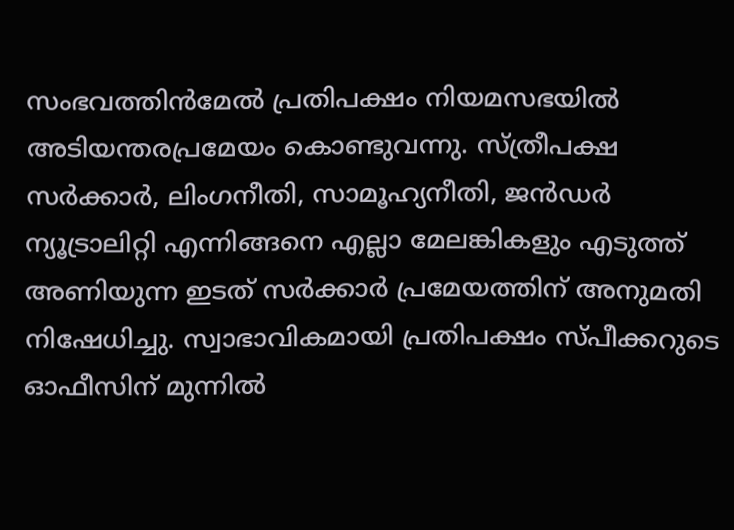സംഭവത്തിന്‍മേല്‍ പ്രതിപക്ഷം നിയമസഭയില്‍ അടിയന്തരപ്രമേയം കൊണ്ടുവന്നു. സ്ത്രീപക്ഷ സര്‍ക്കാര്‍, ലിംഗനീതി, സാമൂഹ്യനീതി, ജന്‍ഡര്‍ ന്യൂട്രാലിറ്റി എന്നിങ്ങനെ എല്ലാ മേലങ്കികളും എടുത്ത് അണിയുന്ന ഇടത് സര്‍ക്കാര്‍ പ്രമേയത്തിന് അനുമതി നിഷേധിച്ചു. സ്വാഭാവികമായി പ്രതിപക്ഷം സ്പീക്കറുടെ ഓഫീസിന് മുന്നില്‍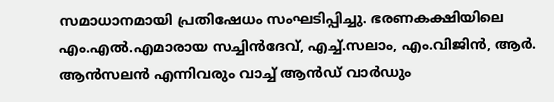സമാധാനമായി പ്രതിഷേധം സംഘടിപ്പിച്ചു. ഭരണകക്ഷിയിലെ എം.എല്‍.എമാരായ സച്ചിന്‍ദേവ്, എച്ച്.സലാം, എം.വിജിന്‍, ആര്‍. ആന്‍സലന്‍ എന്നിവരും വാച്ച് ആന്‍ഡ് വാര്‍ഡും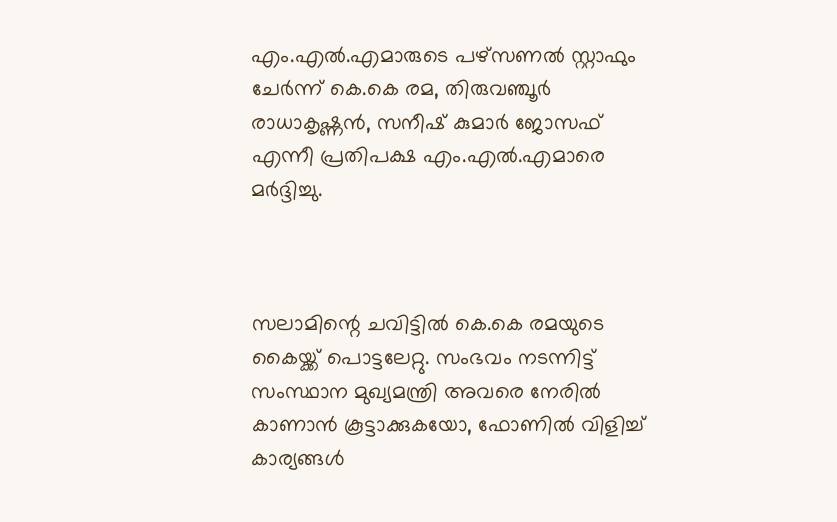എം.എല്‍.എമാരുടെ പഴ്‌സണല്‍ സ്റ്റാഫും ചേര്‍ന്ന് കെ.കെ രമ, തിരുവഞ്ചൂര്‍ രാധാകൃഷ്ണന്‍, സനീഷ് കുമാര്‍ ജോസഫ് എന്നീ പ്രതിപക്ഷ എം.എല്‍.എമാരെ മര്‍ദ്ദിച്ചു.



സലാമിന്റെ ചവിട്ടില്‍ കെ.കെ രമയുടെ കൈയ്ക്ക് പൊട്ടലേറ്റു. സംഭവം നടന്നിട്ട് സംസ്ഥാന മുഖ്യമന്ത്രി അവരെ നേരില്‍ കാണാന്‍ കൂട്ടാക്കുകയോ, ഫോണില്‍ വിളിച്ച് കാര്യങ്ങള്‍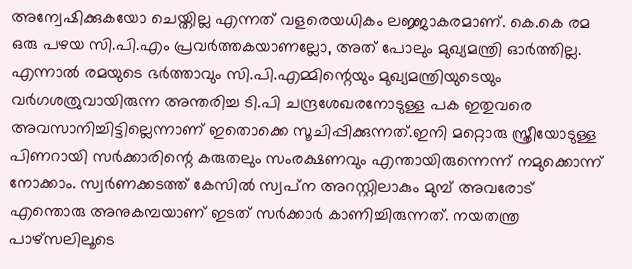അന്വേഷിക്കുകയോ ചെയ്തില്ല എന്നത് വളരെയധികം ലജ്ജാകരമാണ്. കെ.കെ രമ ഒരു പഴയ സി.പി.എം പ്രവര്‍ത്തകയാണല്ലോ, അത് പോലും മുഖ്യമന്ത്രി ഓര്‍ത്തില്ല. എന്നാല്‍ രമയുടെ ഭര്‍ത്താവും സി.പി.എമ്മിന്റെയും മുഖ്യമന്ത്രിയുടെയും വര്‍ഗശത്രുവായിരുന്ന അന്തരിച്ച ടി.പി ചന്ദ്രശേഖരനോടുള്ള പക ഇതുവരെ അവസാനിച്ചിട്ടില്ലെന്നാണ് ഇതൊക്കെ സൂചിപ്പിക്കുന്നത്.ഇനി മറ്റൊരു സ്ത്രീയോടുള്ള പിണറായി സര്‍ക്കാരിന്റെ കരുതലും സംരക്ഷണവും എന്തായിരുന്നെന്ന് നമുക്കൊന്ന് നോക്കാം. സ്വര്‍ണക്കടത്ത് കേസില്‍ സ്വപ്‌ന അറസ്റ്റിലാകും മുമ്പ് അവരോട് എന്തൊരു അനുകമ്പയാണ് ഇടത് സര്‍ക്കാര്‍ കാണിച്ചിരുന്നത്. നയതന്ത്ര പാഴ്‌സലിലൂടെ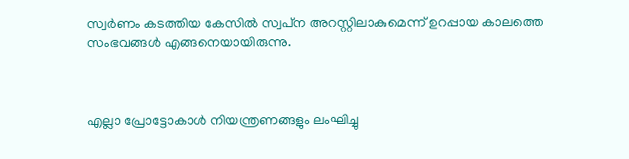സ്വര്‍ണം കടത്തിയ കേസില്‍ സ്വപ്‌ന അറസ്റ്റിലാകുമെന്ന് ഉറപ്പായ കാലത്തെ സംഭവങ്ങള്‍ എങ്ങനെയായിരുന്നു.



എല്ലാ പ്രോട്ടോകാള്‍ നിയന്ത്രണങ്ങളും ലംഘിച്ചു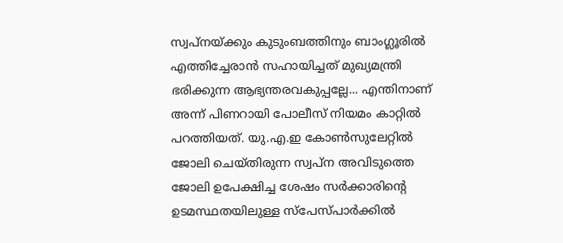സ്വപ്‌നയ്ക്കും കുടുംബത്തിനും ബാംഗ്ലൂരില്‍ എത്തിച്ചേരാന്‍ സഹായിച്ചത് മുഖ്യമന്ത്രി ഭരിക്കുന്ന ആഭ്യന്തരവകുപ്പല്ലേ... എന്തിനാണ് അന്ന് പിണറായി പോലീസ് നിയമം കാറ്റില്‍ പറത്തിയത്. യു.എ.ഇ കോണ്‍സുലേറ്റില്‍ ജോലി ചെയ്തിരുന്ന സ്വപ്‌ന അവിടുത്തെ ജോലി ഉപേക്ഷിച്ച ശേഷം സര്‍ക്കാരിന്റെ ഉടമസ്ഥതയിലുള്ള സ്‌പേസ്പാര്‍ക്കില്‍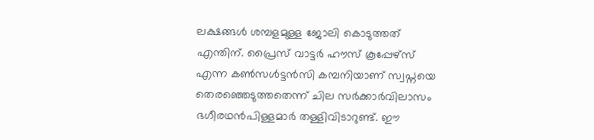ലക്ഷങ്ങള്‍ ശമ്പളമുള്ള ജോലി കൊടുത്തത് എന്തിന്. പ്രൈസ് വാട്ടര്‍ ഹൗസ് കൂപ്പേഴ്‌സ് എന്ന കണ്‍സള്‍ട്ടന്‍സി കമ്പനിയാണ് സ്വപ്നയെ തെരഞ്ഞെടുത്തതെന്ന് ചില സര്‍ക്കാര്‍വിലാസം ഭഗീരഥന്‍പിള്ളമാര്‍ തള്ളിവിടാറുണ്ട്. ഈ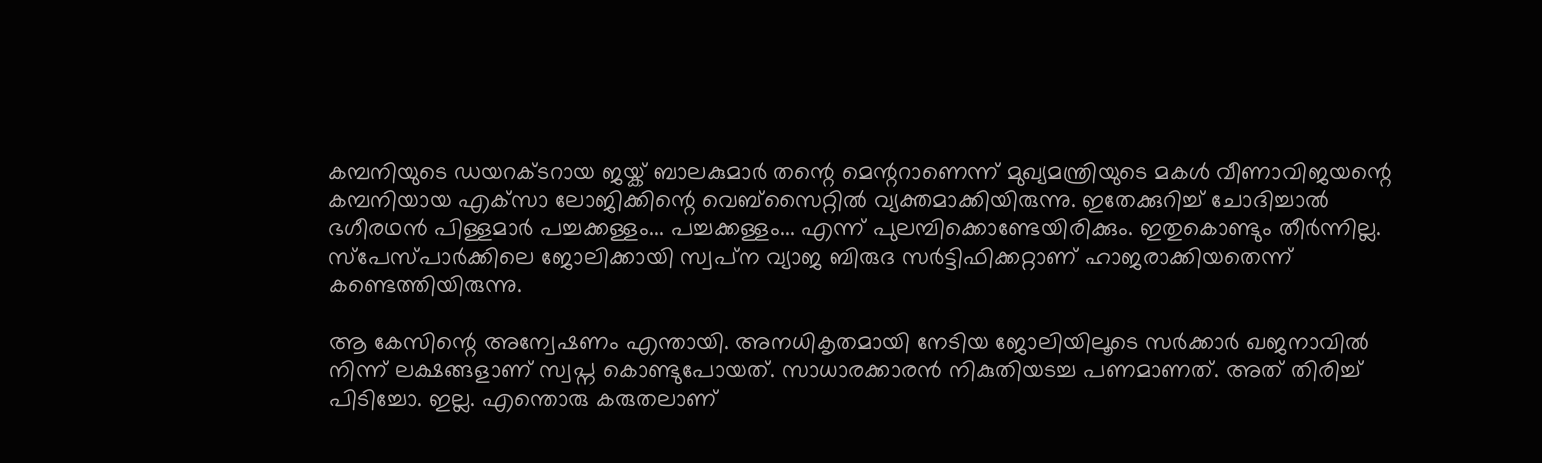കമ്പനിയുടെ ഡയറക്ടറായ ജയ്ക് ബാലകുമാര്‍ തന്റെ മെന്ററാണെന്ന് മുഖ്യമന്ത്രിയുടെ മകള്‍ വീണാവിജയന്റെ കമ്പനിയായ എക്‌സാ ലോജിക്കിന്റെ വെബ്‌സൈറ്റില്‍ വ്യക്തമാക്കിയിരുന്നു. ഇതേക്കുറിച്ച് ചോദിച്ചാല്‍ ഭഗീരഥന്‍ പിള്ളമാര്‍ പച്ചക്കള്ളം... പച്ചക്കള്ളം... എന്ന് പുലമ്പിക്കൊണ്ടേയിരിക്കും. ഇതുകൊണ്ടും തീര്‍ന്നില്ല. സ്‌പേസ്പാര്‍ക്കിലെ ജോലിക്കായി സ്വപ്‌ന വ്യാജ ബിരുദ സര്‍ട്ടിഫിക്കറ്റാണ് ഹാജരാക്കിയതെന്ന് കണ്ടെത്തിയിരുന്നു.

ആ കേസിന്റെ അന്വേഷണം എന്തായി. അനധികൃതമായി നേടിയ ജോലിയിലൂടെ സര്‍ക്കാര്‍ ഖജനാവില്‍ നിന്ന് ലക്ഷങ്ങളാണ് സ്വപ്ന കൊണ്ടുപോയത്. സാധാരക്കാരന്‍ നികുതിയടച്ച പണമാണത്. അത് തിരിച്ച് പിടിച്ചോ. ഇല്ല. എന്തൊരു കരുതലാണ്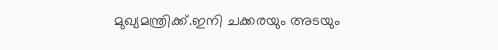മുഖ്യമന്ത്രിക്ക്.ഇനി ചക്കരയും അടയും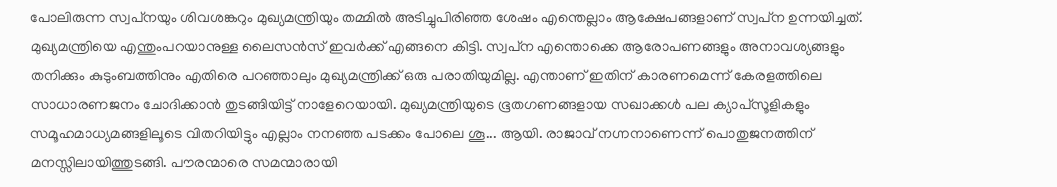പോലിരുന്ന സ്വപ്‌നയും ശിവശങ്കറും മുഖ്യമന്ത്രിയും തമ്മില്‍ അടിച്ചുപിരിഞ്ഞ ശേഷം എന്തെല്ലാം ആക്ഷേപങ്ങളാണ് സ്വപ്‌ന ഉന്നയിച്ചത്. മുഖ്യമന്ത്രിയെ എന്തുംപറയാനുള്ള ലൈസന്‍സ് ഇവര്‍ക്ക് എങ്ങനെ കിട്ടി. സ്വപ്‌ന എന്തൊക്കെ ആരോപണങ്ങളും അനാവശ്യങ്ങളും തനിക്കും കുടുംബത്തിനും എതിരെ പറഞ്ഞാലും മുഖ്യമന്ത്രിക്ക് ഒരു പരാതിയുമില്ല. എന്താണ് ഇതിന് കാരണമെന്ന് കേരളത്തിലെ സാധാരണജനം ചോദിക്കാന്‍ തുടങ്ങിയിട്ട് നാളേറെയായി. മുഖ്യമന്ത്രിയുടെ ഭൂതഗണങ്ങളായ സഖാക്കള്‍ പല ക്യാപ്‌സൂളികളും സമൂഹമാധ്യമങ്ങളിലൂടെ വിതറിയിട്ടും എല്ലാം നനഞ്ഞ പടക്കം പോലെ ശൂ... ആയി. രാജാവ് നഗ്നനാണെന്ന് പൊതുജനത്തിന് മനസ്സിലായിത്തുടങ്ങി. പൗരന്മാരെ സമന്മാരായി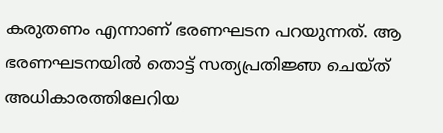കരുതണം എന്നാണ് ഭരണഘടന പറയുന്നത്. ആ ഭരണഘടനയില്‍ തൊട്ട് സത്യപ്രതിജ്ഞ ചെയ്ത് അധികാരത്തിലേറിയ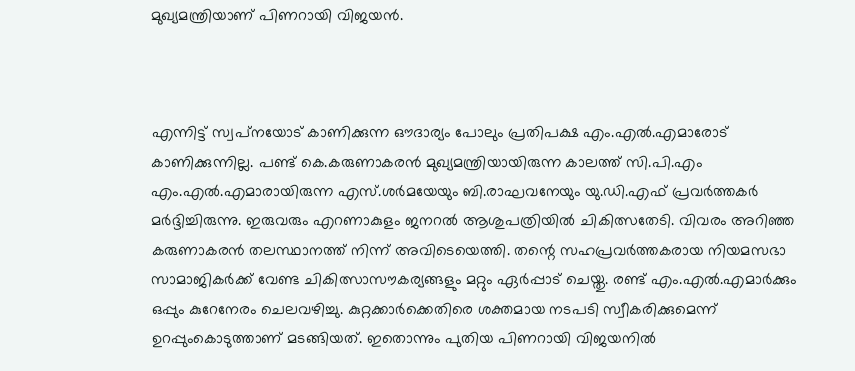മുഖ്യമന്ത്രിയാണ് പിണറായി വിജയന്‍.



എന്നിട്ട് സ്വപ്‌നയോട് കാണിക്കുന്ന ഔദാര്യം പോലും പ്രതിപക്ഷ എം.എല്‍.എമാരോട് കാണിക്കുന്നില്ല. പണ്ട് കെ.കരുണാകരന്‍ മുഖ്യമന്ത്രിയായിരുന്ന കാലത്ത് സി.പി.എം എം.എല്‍.എമാരായിരുന്ന എസ്.ശര്‍മയേയും ബി.രാഘവനേയും യു.ഡി.എഫ് പ്രവര്‍ത്തകര്‍ മര്‍ദ്ദിച്ചിരുന്നു. ഇരുവരും എറണാകുളം ജനറല്‍ ആശുപത്രിയില്‍ ചികിത്സതേടി. വിവരം അറിഞ്ഞ കരുണാകരന്‍ തലസ്ഥാനത്ത് നിന്ന് അവിടെയെത്തി. തന്റെ സഹപ്രവര്‍ത്തകരായ നിയമസഭാ സാമാജികര്‍ക്ക് വേണ്ട ചികിത്സാസൗകര്യങ്ങളും മറ്റും ഏര്‍പ്പാട് ചെയ്തു. രണ്ട് എം.എല്‍.എമാര്‍ക്കും ഒപ്പും കുറേനേരം ചെലവഴിച്ചു. കുറ്റക്കാര്‍ക്കെതിരെ ശക്തമായ നടപടി സ്വീകരിക്കുമെന്ന് ഉറപ്പുംകൊടുത്താണ് മടങ്ങിയത്. ഇതൊന്നും പുതിയ പിണറായി വിജയനില്‍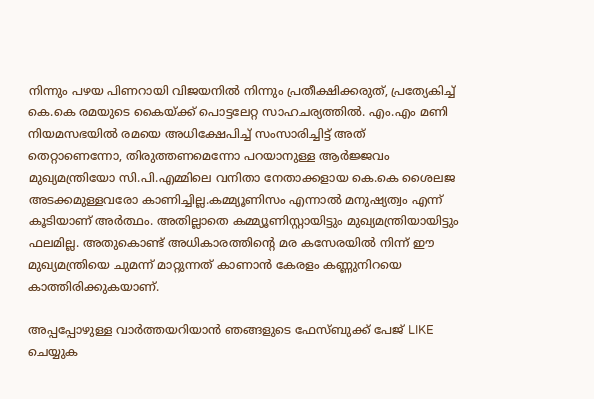നിന്നും പഴയ പിണറായി വിജയനില്‍ നിന്നും പ്രതീക്ഷിക്കരുത്, പ്രത്യേകിച്ച് കെ.കെ രമയുടെ കൈയ്ക്ക് പൊട്ടലേറ്റ സാഹചര്യത്തില്‍. എം.എം മണി നിയമസഭയില്‍ രമയെ അധിക്ഷേപിച്ച് സംസാരിച്ചിട്ട് അത് തെറ്റാണെന്നോ, തിരുത്തണമെന്നോ പറയാനുള്ള ആര്‍ജ്ജവം മുഖ്യമന്ത്രിയോ സി.പി.എമ്മിലെ വനിതാ നേതാക്കളായ കെ.കെ ശൈലജ അടക്കമുള്ളവരോ കാണിച്ചില്ല.കമ്മ്യൂണിസം എന്നാല്‍ മനുഷ്യത്വം എന്ന് കൂടിയാണ് അര്‍ത്ഥം. അതില്ലാതെ കമ്മ്യൂണിസ്റ്റായിട്ടും മുഖ്യമന്ത്രിയായിട്ടും ഫലമില്ല. അതുകൊണ്ട് അധികാരത്തിന്റെ മര കസേരയില്‍ നിന്ന് ഈ മുഖ്യമന്ത്രിയെ ചുമന്ന് മാറ്റുന്നത് കാണാന്‍ കേരളം കണ്ണുനിറയെ കാത്തിരിക്കുകയാണ്.

അപ്പപ്പോഴുള്ള വാര്‍ത്തയറിയാന്‍ ഞങ്ങളുടെ ഫേസ്‌ബുക്ക്‌ പേജ് LIKE ചെയ്യുക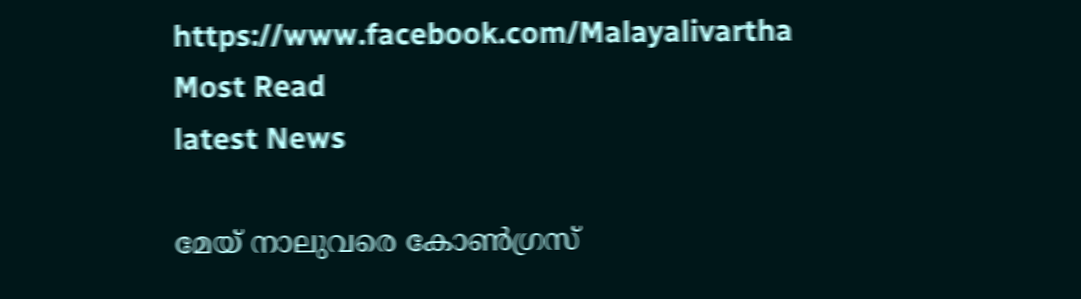https://www.facebook.com/Malayalivartha
Most Read
latest News

മേയ് നാലുവരെ കോൺഗ്രസ്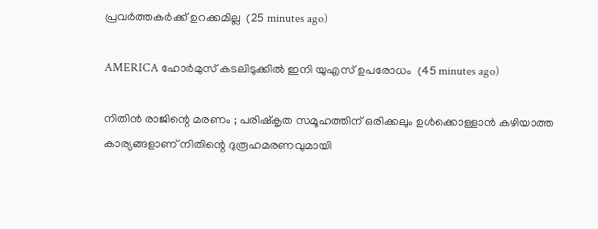പ്രവർത്തകർക്ക് ഉറക്കമില്ല  (25 minutes ago)

AMERICA ഹോര്‍മുസ് കടലിടുക്കില്‍ ഇനി യുഎസ് ഉപരോധം  (45 minutes ago)

നിതിന്‍ രാജിന്റെ മരണം ; പരിഷ്‌കൃത സമൂഹത്തിന് ഒരിക്കലും ഉള്‍ക്കൊള്ളാന്‍ കഴിയാത്ത കാര്യങ്ങളാണ് നിതിന്റെ ദുരൂഹമരണവുമായി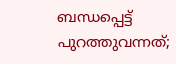ബന്ധപ്പെട്ട് പുറത്തുവന്നത്;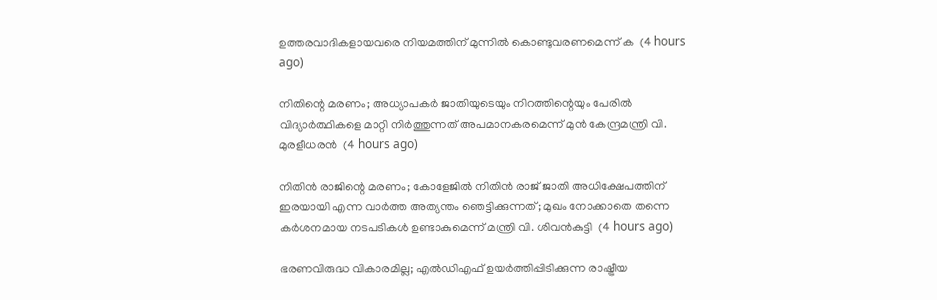ഉത്തരവാദികളായവരെ നിയമത്തിന് മുന്നില്‍ കൊണ്ടുവരണമെന്ന് ക  (4 hours ago)

നിതിന്റെ മരണം; അധ്യാപകർ ജാതിയുടെയും നിറത്തിന്റെയും പേരിൽ വിദ്യാർത്ഥികളെ മാറ്റി നിർത്തുന്നത് അപമാനകരമെന്ന് മുൻ കേന്ദ്രമന്ത്രി വി. മുരളീധരൻ  (4 hours ago)

നിതിൻ രാജിന്റെ മരണം; കോളേജിൽ നിതിൻ രാജ് ജാതി അധിക്ഷേപത്തിന് ഇരയായി എന്ന വാർത്ത അത്യന്തം ഞെട്ടിക്കുന്നത്; മുഖം നോക്കാതെ തന്നെ കർശനമായ നടപടികൾ ഉണ്ടാകുമെന്ന് മന്ത്രി വി. ശിവൻകുട്ടി  (4 hours ago)

ഭരണവിരുദ്ധ വികാരമില്ല; എൽഡിഎഫ് ഉയർത്തിപ്പിടിക്കുന്ന രാഷ്ട്രീയ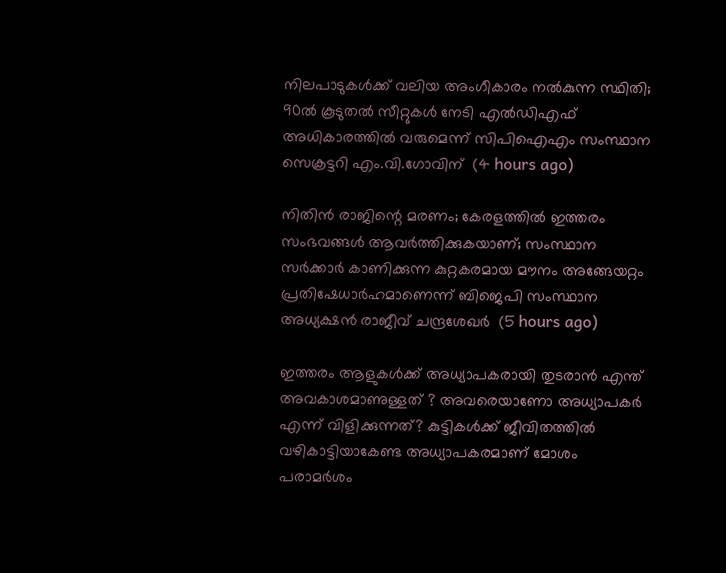നിലപാടുകൾക്ക് വലിയ അംഗീകാരം നൽകുന്ന സ്ഥിതി; 90ൽ കൂടുതൽ സീറ്റുകൾ നേടി എൽഡിഎഫ് അധികാരത്തിൽ വരുമെന്ന് സിപിഐഎം സംസ്ഥാന സെക്രട്ടറി എം.വി.ഗോവിന്  (4 hours ago)

നിതിന്‍ രാജിന്റെ മരണം; കേരളത്തില്‍ ഇത്തരം സംഭവങ്ങള്‍ ആവര്‍ത്തിക്കുകയാണ്; സംസ്ഥാന സര്‍ക്കാര്‍ കാണിക്കുന്ന കുറ്റകരമായ മൗനം അങ്ങേയറ്റം പ്രതിഷേധാര്‍ഹമാണെന്ന് ബിജെപി സംസ്ഥാന അധ്യക്ഷന്‍ രാജീവ് ചന്ദ്രശേഖര്‍  (5 hours ago)

ഇത്തരം ആളുകള്‍ക്ക് അധ്യാപകരായി തുടരാന്‍ എന്ത് അവകാശമാണുള്ളത് ? അവരെയാണോ അധ്യാപകര്‍ എന്ന് വിളിക്കുന്നത്? കുട്ടികള്‍ക്ക് ജീവിതത്തില്‍ വഴികാട്ടിയാകേണ്ട അധ്യാപകരമാണ് മോശം പരാമര്‍ശം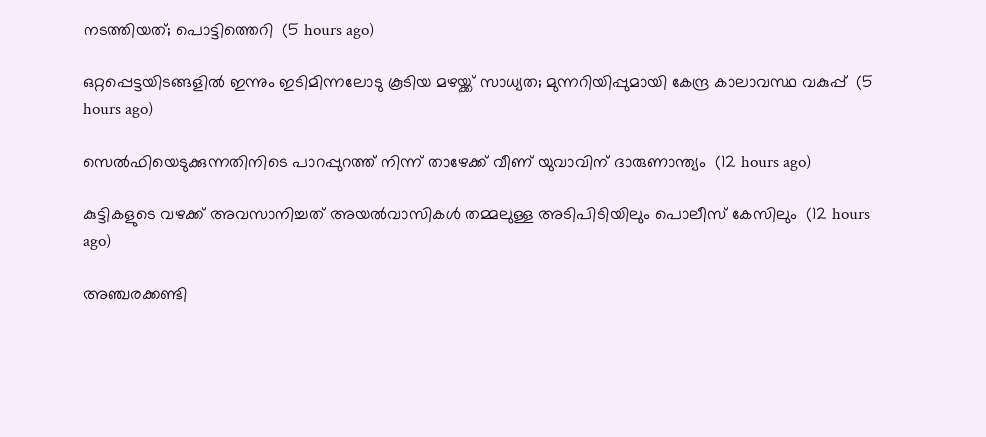നടത്തിയത്; പൊട്ടിത്തെറി  (5 hours ago)

ഒറ്റപ്പെട്ടയിടങ്ങളിൽ ഇന്നും ഇടിമിന്നലോടു കൂടിയ മഴയ്ക്ക് സാധ്യത; മുന്നറിയിപ്പുമായി കേന്ദ്ര കാലാവസ്ഥ വകുപ്പ്  (5 hours ago)

സെല്‍ഫിയെടുക്കുന്നതിനിടെ പാറപ്പുറത്ത് നിന്ന് താഴേക്ക് വീണ് യുവാവിന് ദാരുണാന്ത്യം  (12 hours ago)

കുട്ടികളുടെ വഴക്ക് അവസാനിച്ചത് അയല്‍വാസികള്‍ തമ്മലുള്ള അടിപിടിയിലും പൊലീസ് കേസിലും  (12 hours ago)

അഞ്ചരക്കണ്ടി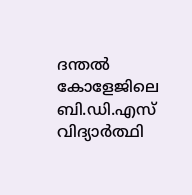ദന്തല്‍ കോളേജിലെ ബി.ഡി.എസ് വിദ്യാര്‍ത്ഥി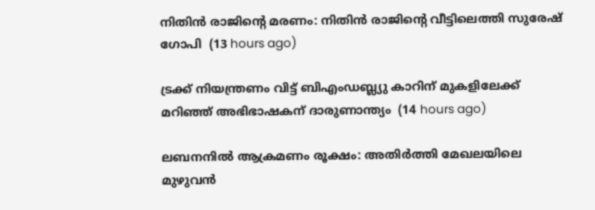നിതിന്‍ രാജിന്റെ മരണം: നിതിന്‍ രാജിന്റെ വീട്ടിലെത്തി സുരേഷ് ഗോപി  (13 hours ago)

ട്രക്ക് നിയന്ത്രണം വിട്ട് ബിഎംഡബ്ല്യു കാറിന് മുകളിലേക്ക് മറിഞ്ഞ് അഭിഭാഷകന് ദാരുണാന്ത്യം  (14 hours ago)

ലബനനില്‍ ആക്രമണം രൂക്ഷം: അതിര്‍ത്തി മേഖലയിലെ മുഴുവന്‍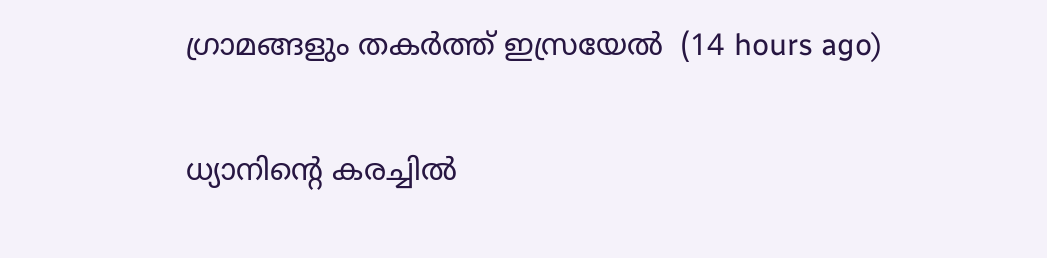ഗ്രാമങ്ങളും തകര്‍ത്ത് ഇസ്രയേല്‍  (14 hours ago)

ധ്യാനിന്റെ കരച്ചില്‍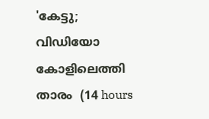'കേട്ടു; വിഡിയോ കോളിലെത്തി താരം  (14 hours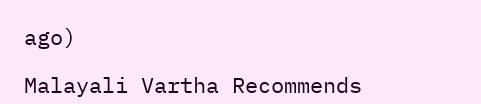ago)

Malayali Vartha Recommends